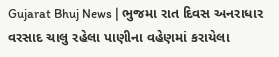Gujarat Bhuj News | ભુજમા રાત દિવસ અનરાધાર વરસાદ ચાલુ રહેલા પાણીના વહેણમાં કરાયેલા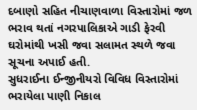દબાણો સહિત નીચાણવાળા વિસ્તારોમાં જળ ભરાવ થતાં નગરપાલિકાએ ગાડી ફેરવી ઘરોમાંથી ખસી જવા સલામત સ્થળે જવા સૂચના અપાઈ હતી.
સુધરાઈના ઈન્જીનીયરો વિવિધ વિસ્તારોમાં ભરાયેલા પાણી નિકાલ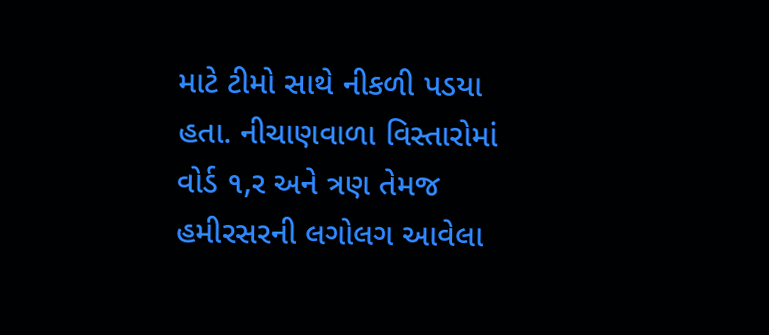માટે ટીમો સાથે નીકળી પડયા હતા. નીચાણવાળા વિસ્તારોમાં વોર્ડ ૧,ર અને ત્રણ તેમજ હમીરસરની લગોલગ આવેલા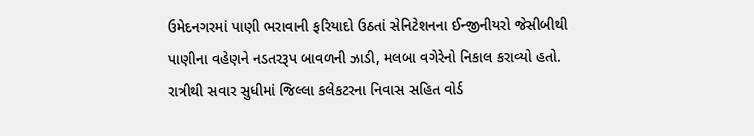ઉમેદનગરમાં પાણી ભરાવાની ફરિયાદો ઉઠતાં સેનિટેશનના ઈન્જીનીયરો જેસીબીથી પાણીના વહેણને નડતરરૂપ બાવળની ઝાડી, મલબા વગેરેનો નિકાલ કરાવ્યો હતો.
રાત્રીથી સવાર સુધીમાં જિલ્લા કલેકટરના નિવાસ સહિત વોર્ડ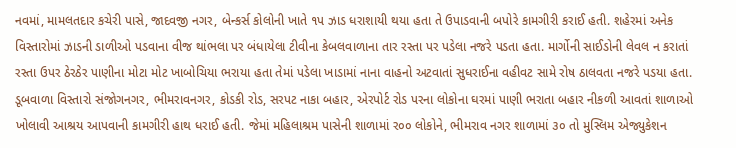નવમાં, મામલતદાર કચેરી પાસે, જાદવજી નગર, બેન્કર્સ કોલોની ખાતે ૧પ ઝાડ ધરાશાયી થયા હતા તે ઉપાડવાની બપોરે કામગીરી કરાઈ હતી. શહેરમાં અનેક વિસ્તારોમાં ઝાડની ડાળીઓ પડવાના વીજ થાંભલા પર બંધાયેલા ટીવીના કેબલવાળાના તાર રસ્તા પર પડેલા નજરે પડતા હતા. માર્ગોની સાઈડોની લેવલ ન કરાતાં રસ્તા ઉપર ઠેરઠેર પાણીના મોટા મોટ ખાબોચિયા ભરાયા હતા તેમાં પડેલા ખાડામાં નાના વાહનો અટવાતાં સુધરાઈના વહીવટ સામે રોષ ઠાલવતા નજરે પડયા હતા.
ડૂબવાળા વિસ્તારો સંજોગનગર, ભીમરાવનગર, કોડકી રોડ, સરપટ નાકા બહાર, એરપોર્ટ રોડ પરના લોકોના ઘરમાં પાણી ભરાતા બહાર નીકળી આવતાં શાળાઓ ખોલાવી આશ્રય આપવાની કામગીરી હાથ ધરાઈ હતી. જેમાં મહિલાશ્રમ પાસેની શાળામાં ર૦૦ લોકોને, ભીમરાવ નગર શાળામાં ૩૦ તો મુસ્લિમ એજ્યુકેશન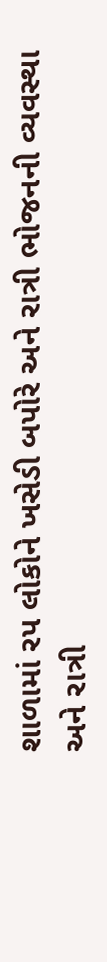શાળામાં રપ લોકોને ખસેડી બપોરે અને રાત્રી ભોજનની વ્યવસ્થા અને રાત્રી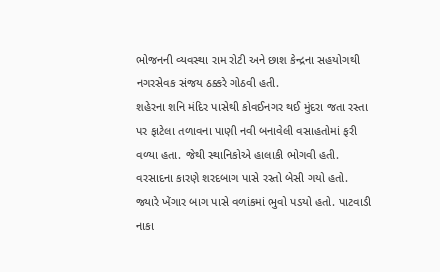ભોજનની વ્યવસ્થા રામ રોટી અને છાશ કેન્દ્રના સહયોગથી નગરસેવક સંજય ઠક્કરે ગોઠવી હતી.
શહેરના શનિ મંદિર પાસેથી કોવઈનગર થઈ મુંદરા જતા રસ્તા પર ફાટેલા તળાવના પાણી નવી બનાવેલી વસાહતોમાં ફરી વળ્યા હતા. જેથી સ્થાનિકોએ હાલાકી ભોગવી હતી. વરસાદના કારણે શરદબાગ પાસે રસ્તો બેસી ગયો હતો. જ્યારે ખેંગાર બાગ પાસે વળાંકમાં ભુવો પડયો હતો. પાટવાડી નાકા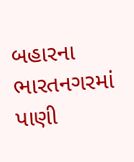બહારના ભારતનગરમાં પાણી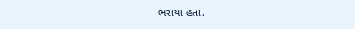ભરાયા હતા.